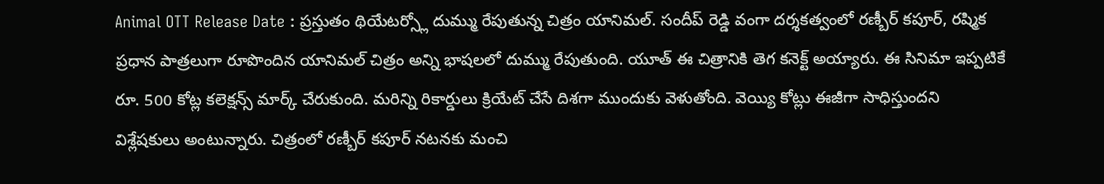Animal OTT Release Date : ప్రస్తుతం థియేటర్స్లో దుమ్ము రేపుతున్న చిత్రం యానిమల్. సందీప్ రెడ్డి వంగా దర్శకత్వంలో రణ్బీర్ కపూర్, రష్మిక ప్రధాన పాత్రలుగా రూపొందిన యానిమల్ చిత్రం అన్ని భాషలలో దుమ్ము రేపుతుంది. యూత్ ఈ చిత్రానికి తెగ కనెక్ట్ అయ్యారు. ఈ సినిమా ఇప్పటికే రూ. 500 కోట్ల కలెక్షన్స్ మార్క్ చేరుకుంది. మరిన్ని రికార్డులు క్రియేట్ చేసే దిశగా ముందుకు వెళుతోంది. వెయ్యి కోట్లు ఈజీగా సాధిస్తుందని విశ్లేషకులు అంటున్నారు. చిత్రంలో రణ్బీర్ కపూర్ నటనకు మంచి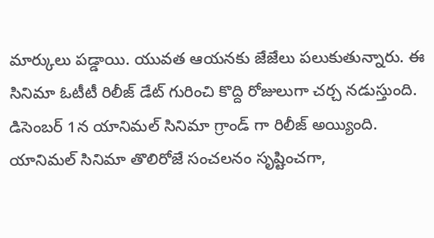మార్కులు పడ్డాయి. యువత ఆయనకు జేజేలు పలుకుతున్నారు. ఈ సినిమా ఓటీటీ రిలీజ్ డేట్ గురించి కొద్ది రోజులుగా చర్చ నడుస్తుంది.
డిసెంబర్ 1న యానిమల్ సినిమా గ్రాండ్ గా రిలీజ్ అయ్యింది. యానిమల్ సినిమా తొలిరోజే సంచలనం సృష్టించగా,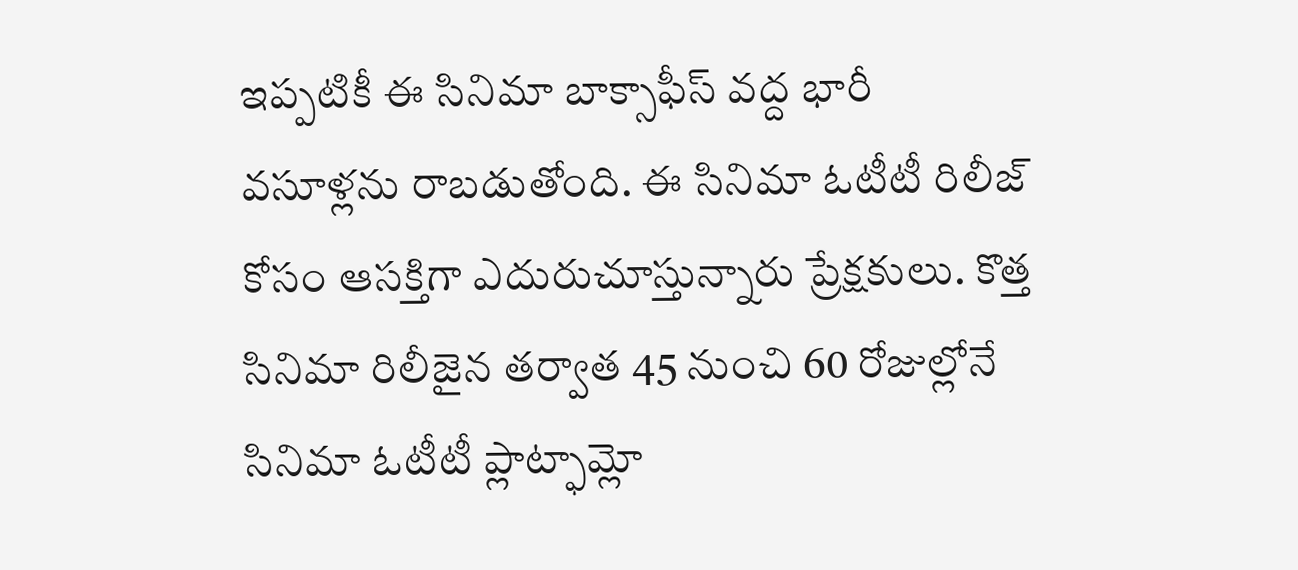ఇప్పటికీ ఈ సినిమా బాక్సాఫీస్ వద్ద భారీ వసూళ్లను రాబడుతోంది. ఈ సినిమా ఓటీటీ రిలీజ్ కోసం ఆసక్తిగా ఎదురుచూస్తున్నారు ప్రేక్షకులు. కొత్త సినిమా రిలీజైన తర్వాత 45 నుంచి 60 రోజుల్లోనే సినిమా ఓటీటీ ప్లాట్ఫామ్లో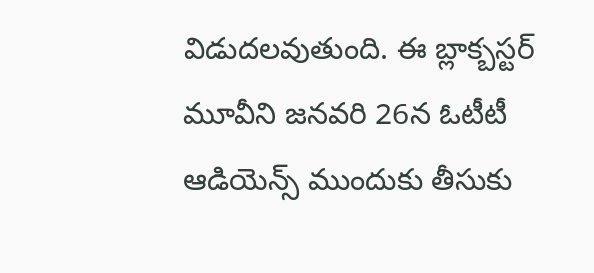విడుదలవుతుంది. ఈ బ్లాక్బస్టర్ మూవీని జనవరి 26న ఓటీటీ ఆడియెన్స్ ముందుకు తీసుకు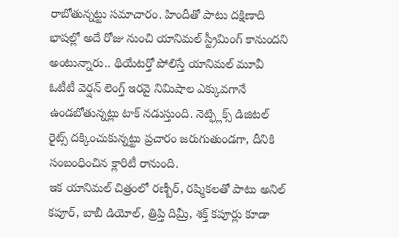రాబోతున్నట్టు సమాచారం. హిందీతో పాటు దక్షిణాది భాషల్లో అదే రోజు నుంచి యానిమల్ స్ట్రీమింగ్ కానుందని అంటున్నారు.. థియేటర్తో పోలిస్తే యానిమల్ మూవీ ఓటీటీ వెర్షన్ లెంగ్త్ ఇరవై నిమిషాల ఎక్కువగానే ఉండబోతున్నట్లు టాక్ నడుస్తుంది. నెట్ఫ్లిక్స్ డిజిటల్ రైట్స్ దక్కించుకున్నట్టు ప్రచారం జరుగుతుండగా, దీనికి సంబంధించిన క్లారిటీ రానుంది.
ఇక యానిమల్ చిత్రంలో రణ్బీర్, రష్మికలతో పాటు అనిల్ కపూర్, బాబీ డియోల్, త్రిప్తి దిమ్రీ, శక్త్ కపూర్లు కూడా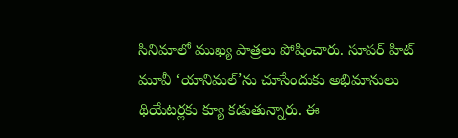సినిమాలో ముఖ్య పాత్రలు పోషించారు. సూపర్ హిట్ మూవీ ‘యానిమల్’ను చూసేందుకు అభిమానులు థియేటర్లకు క్యూ కడుతున్నారు. ఈ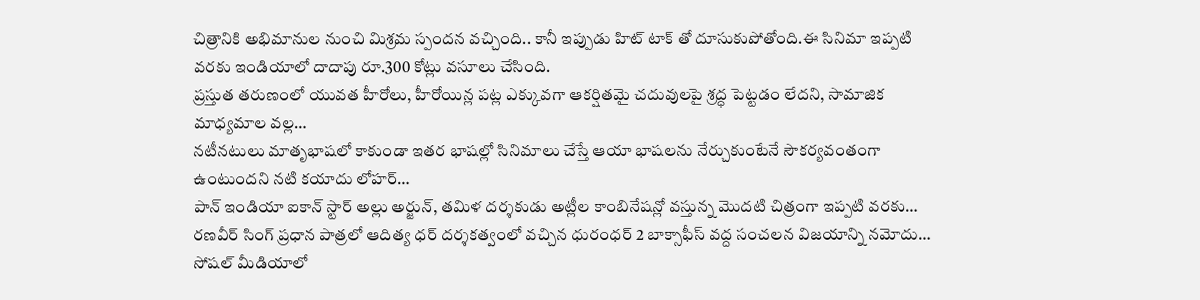చిత్రానికి అభిమానుల నుంచి మిశ్రమ స్పందన వచ్చింది.. కానీ ఇప్పుడు హిట్ టాక్ తో దూసుకుపోతోంది.ఈ సినిమా ఇప్పటి వరకు ఇండియాలో దాదాపు రూ.300 కోట్లు వసూలు చేసింది.
ప్రస్తుత తరుణంలో యువత హీరోలు, హీరోయిన్ల పట్ల ఎక్కువగా ఆకర్షితమై చదువులపై శ్రద్ధ పెట్టడం లేదని, సామాజిక మాధ్యమాల వల్ల…
నటీనటులు మాతృభాషలో కాకుండా ఇతర భాషల్లో సినిమాలు చేస్తే ఆయా భాషలను నేర్చుకుంటేనే సౌకర్యవంతంగా ఉంటుందని నటి కయాదు లోహర్…
పాన్ ఇండియా ఐకాన్ స్టార్ అల్లు అర్జున్, తమిళ దర్శకుడు అట్లీల కాంబినేషన్లో వస్తున్న మొదటి చిత్రంగా ఇప్పటి వరకు…
రణవీర్ సింగ్ ప్రధాన పాత్రలో ఆదిత్య ధర్ దర్శకత్వంలో వచ్చిన ధురంధర్ 2 బాక్సాఫీస్ వద్ద సంచలన విజయాన్ని నమోదు…
సోషల్ మీడియాలో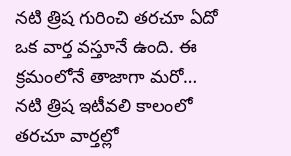నటి త్రిష గురించి తరచూ ఏదో ఒక వార్త వస్తూనే ఉంది. ఈ క్రమంలోనే తాజాగా మరో…
నటి త్రిష ఇటీవలి కాలంలో తరచూ వార్తల్లో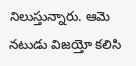నిలుస్తున్నారు. ఆమె నటుడు విజయ్తో కలిసి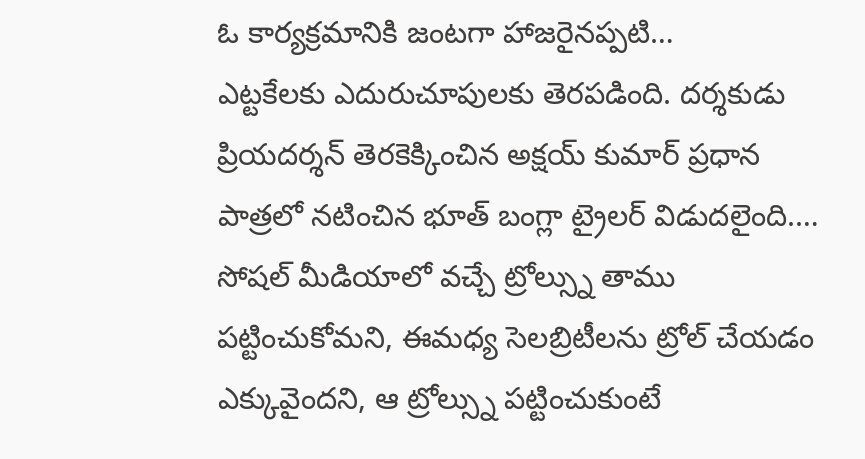ఓ కార్యక్రమానికి జంటగా హాజరైనప్పటి…
ఎట్టకేలకు ఎదురుచూపులకు తెరపడింది. దర్శకుడు ప్రియదర్శన్ తెరకెక్కించిన అక్షయ్ కుమార్ ప్రధాన పాత్రలో నటించిన భూత్ బంగ్లా ట్రైలర్ విడుదలైంది.…
సోషల్ మీడియాలో వచ్చే ట్రోల్స్ను తాము పట్టించుకోమని, ఈమధ్య సెలబ్రిటీలను ట్రోల్ చేయడం ఎక్కువైందని, ఆ ట్రోల్స్ను పట్టించుకుంటే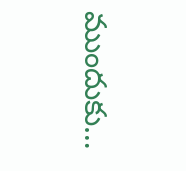ముందుకు…